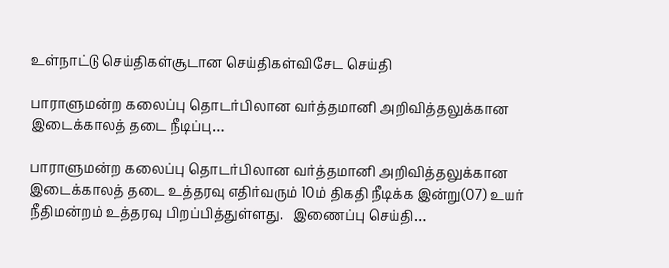உள்நாட்டு செய்திகள்சூடான செய்திகள்விசேட செய்தி

பாராளுமன்ற கலைப்பு தொடர்பிலான வர்த்தமானி அறிவித்தலுக்கான இடைக்காலத் தடை நீடிப்பு…

பாராளுமன்ற கலைப்பு தொடர்பிலான வர்த்தமானி அறிவித்தலுக்கான இடைக்காலத் தடை உத்தரவு எதிர்வரும் 10ம் திகதி நீடிக்க இன்று(07) உயர் நீதிமன்றம் உத்தரவு பிறப்பித்துள்ளது.   இணைப்பு செய்தி…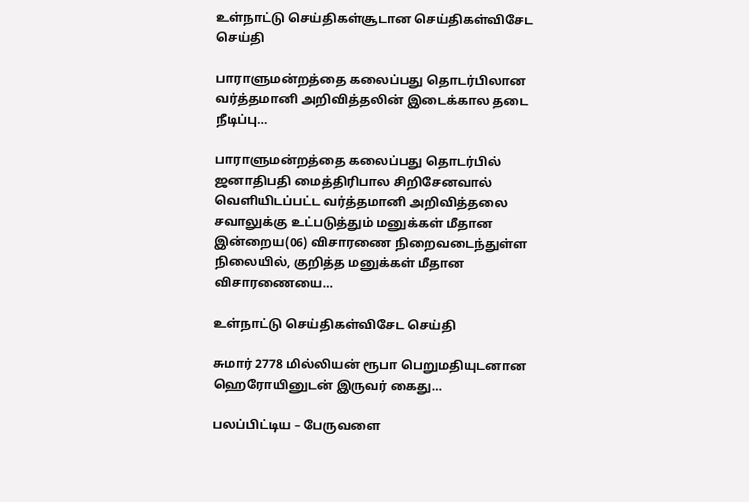உள்நாட்டு செய்திகள்சூடான செய்திகள்விசேட செய்தி

பாராளுமன்றத்தை கலைப்பது தொடர்பிலான வர்த்தமானி அறிவித்தலின் இடைக்கால தடை நீடிப்பு…

பாராளுமன்றத்தை கலைப்பது தொடர்பில் ஜனாதிபதி மைத்திரிபால சிறிசேனவால் வெளியிடப்பட்ட வர்த்தமானி அறிவித்தலை சவாலுக்கு உட்படுத்தும் மனுக்கள் மீதான இன்றைய(06) விசாரணை நிறைவடைந்துள்ள நிலையில், குறித்த மனுக்கள் மீதான விசாரணையை…

உள்நாட்டு செய்திகள்விசேட செய்தி

சுமார் 2778 மில்லியன் ரூபா பெறுமதியுடனான ஹெரோயினுடன் இருவர் கைது…

பலப்பிட்டிய – பேருவளை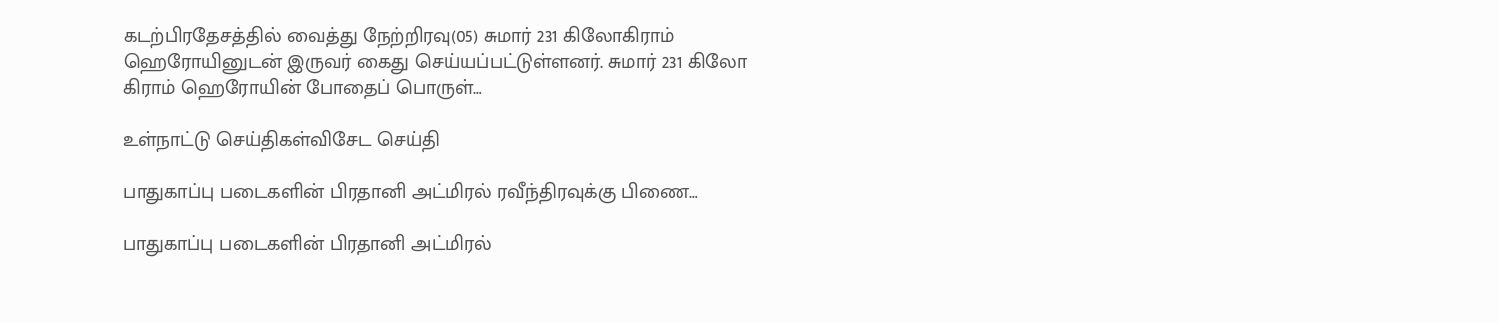கடற்பிரதேசத்தில் வைத்து நேற்றிரவு(05) சுமார் 231 கிலோகிராம் ஹெரோயினுடன் இருவர் கைது செய்யப்பட்டுள்ளனர். சுமார் 231 கிலோ கிராம் ஹெரோயின் போதைப் பொருள்…

உள்நாட்டு செய்திகள்விசேட செய்தி

பாதுகாப்பு படைகளின் பிரதானி அட்மிரல் ரவீந்திரவுக்கு பிணை…

பாதுகாப்பு படைகளின் பிரதானி அட்மிரல்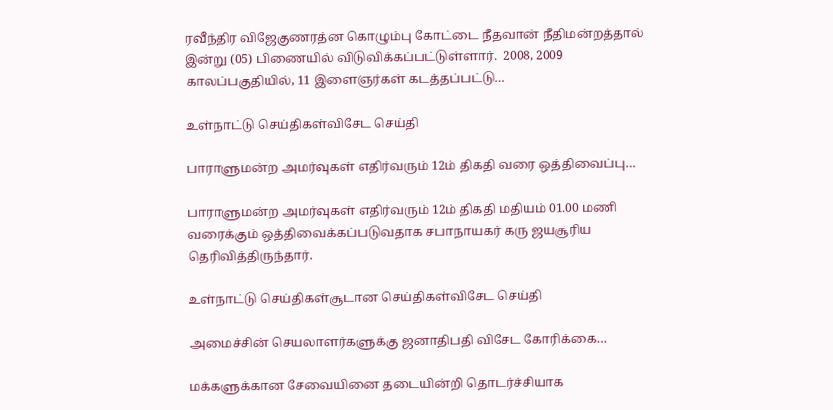ரவீந்திர விஜேகுணரத்ன கொழும்பு கோட்டை நீதவான் நீதிமன்றத்தால் இன்று (05) பிணையில் விடுவிக்கப்பட்டுள்ளார்.  2008, 2009 காலப்பகுதியில், 11 இளைஞர்கள் கடத்தப்பட்டு…

உள்நாட்டு செய்திகள்விசேட செய்தி

பாராளுமன்ற அமர்வுகள் எதிர்வரும் 12ம் திகதி வரை ஒத்திவைப்பு…

பாராளுமன்ற அமர்வுகள் எதிர்வரும் 12ம் திகதி மதியம் 01.00 மணி வரைக்கும் ஒத்திவைக்கப்படுவதாக சபாநாயகர் கரு ஜயசூரிய தெரிவித்திருந்தார்.

உள்நாட்டு செய்திகள்சூடான செய்திகள்விசேட செய்தி

அமைச்சின் செயலாளர்களுக்கு ஜனாதிபதி விசேட கோரிக்கை…

மக்களுக்கான சேவையினை தடையின்றி தொடர்ச்சியாக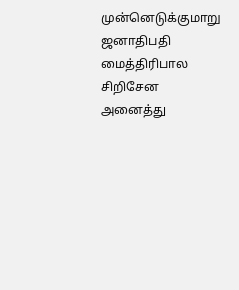முன்னெடுக்குமாறு ஜனாதிபதி மைத்திரிபால சிறிசேன அனைத்து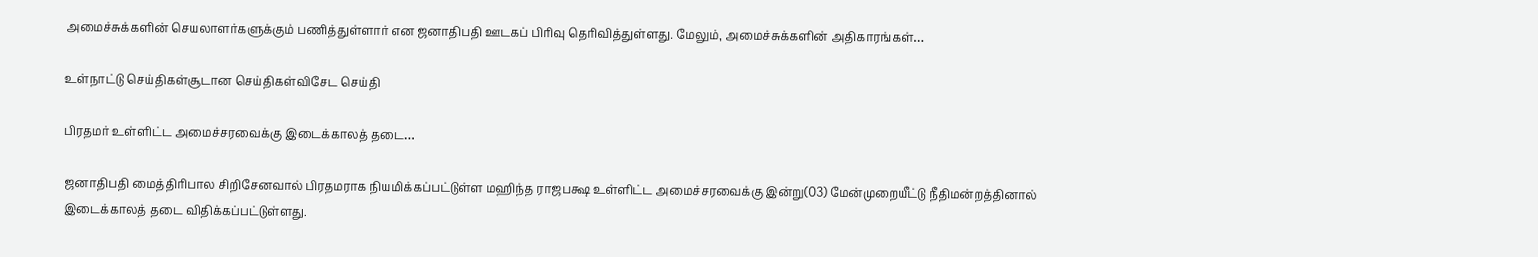அமைச்சுக்களின் செயலாளர்களுக்கும் பணித்துள்ளார் என ஜனாதிபதி ஊடகப் பிரிவு தெரிவித்துள்ளது. மேலும், அமைச்சுக்களின் அதிகாரங்கள்…

உள்நாட்டு செய்திகள்சூடான செய்திகள்விசேட செய்தி

பிரதமர் உள்ளிட்ட அமைச்சரவைக்கு இடைக்காலத் தடை…

ஜனாதிபதி மைத்திரிபால சிறிசேனவால் பிரதமராக நியமிக்கப்பட்டுள்ள மஹிந்த ராஜபக்ஷ உள்ளிட்ட அமைச்சரவைக்கு இன்று(03) மேன்முறையீட்டு நீதிமன்றத்தினால் இடைக்காலத் தடை விதிக்கப்பட்டுள்ளது.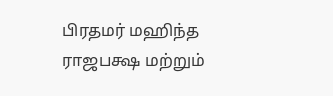பிரதமர் மஹிந்த ராஜபக்ஷ மற்றும்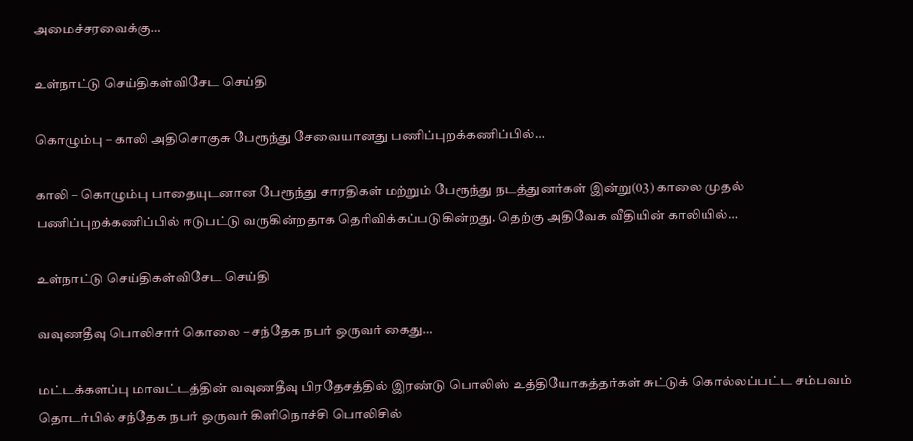அமைச்சரவைக்கு…

உள்நாட்டு செய்திகள்விசேட செய்தி

கொழும்பு – காலி அதிசொகுசு பேரூந்து சேவையானது பணிப்புறக்கணிப்பில்…

காலி – கொழும்பு பாதையுடனான பேரூந்து சாரதிகள் மற்றும் பேரூந்து நடத்துனர்கள் இன்று(03) காலை முதல் பணிப்புறக்கணிப்பில் ஈடுபட்டு வருகின்றதாக தெரிவிக்கப்படுகின்றது. தெற்கு அதிவேக வீதியின் காலியில்…

உள்நாட்டு செய்திகள்விசேட செய்தி

வவுணதீவு பொலிசார் கொலை – சந்தேக நபர் ஒருவர் கைது…

மட்டக்களப்பு மாவட்டத்தின் வவுணதீவு பிரதேசத்தில் இரண்டு பொலிஸ் உத்தியோகத்தர்கள் சுட்டுக் கொல்லப்பட்ட சம்பவம் தொடர்பில் சந்தேக நபர் ஒருவர் கிளிநொச்சி பொலிசில்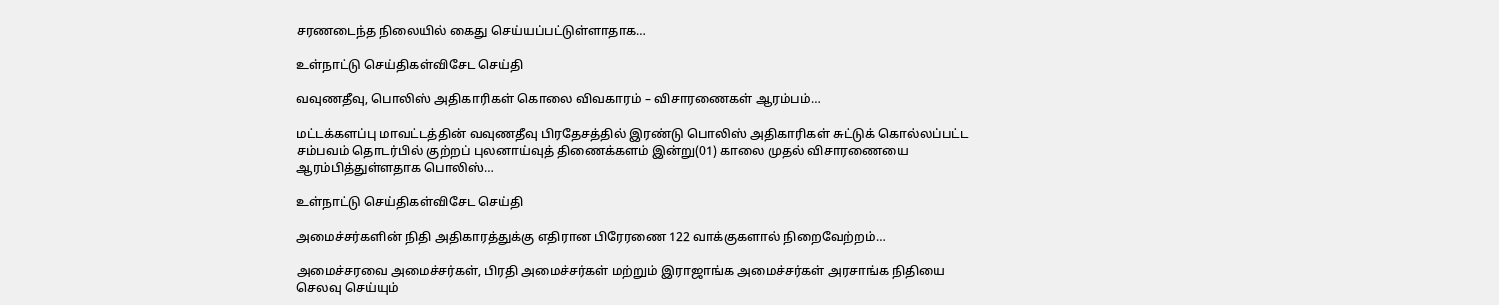சரணடைந்த நிலையில் கைது செய்யப்பட்டுள்ளாதாக…

உள்நாட்டு செய்திகள்விசேட செய்தி

வவுணதீவு, பொலிஸ் அதிகாரிகள் கொலை விவகாரம் – விசாரணைகள் ஆரம்பம்…

மட்டக்களப்பு மாவட்டத்தின் வவுணதீவு பிரதேசத்தில் இரண்டு பொலிஸ் அதிகாரிகள் சுட்டுக் கொல்லப்பட்ட சம்பவம் தொடர்பில் குற்றப் புலனாய்வுத் திணைக்களம் இன்று(01) காலை முதல் விசாரணையை ஆரம்பித்துள்ளதாக பொலிஸ்…

உள்நாட்டு செய்திகள்விசேட செய்தி

அமைச்சர்களின் நிதி அதிகாரத்துக்கு எதிரான பிரேரணை 122 வாக்குகளால் நிறைவேற்றம்…

அமைச்சரவை அமைச்சர்கள், பிரதி அமைச்சர்கள் மற்றும் இராஜாங்க அமைச்சர்கள் அரசாங்க நிதியை செலவு செய்யும்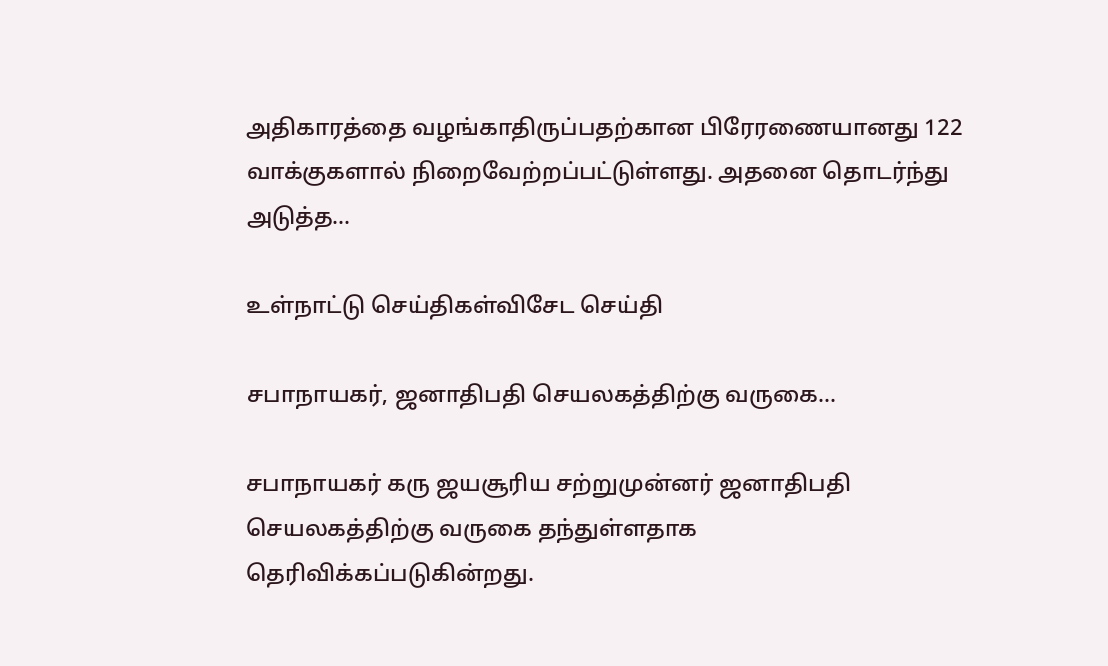அதிகாரத்தை வழங்காதிருப்பதற்கான பிரேரணையானது 122 வாக்குகளால் நிறைவேற்றப்பட்டுள்ளது. அதனை தொடர்ந்து அடுத்த…

உள்நாட்டு செய்திகள்விசேட செய்தி

சபாநாயகர், ஜனாதிபதி செயலகத்திற்கு வருகை…

சபாநாயகர் கரு ஜயசூரிய சற்றுமுன்னர் ஜனாதிபதி செயலகத்திற்கு வருகை தந்துள்ளதாக தெரிவிக்கப்படுகின்றது.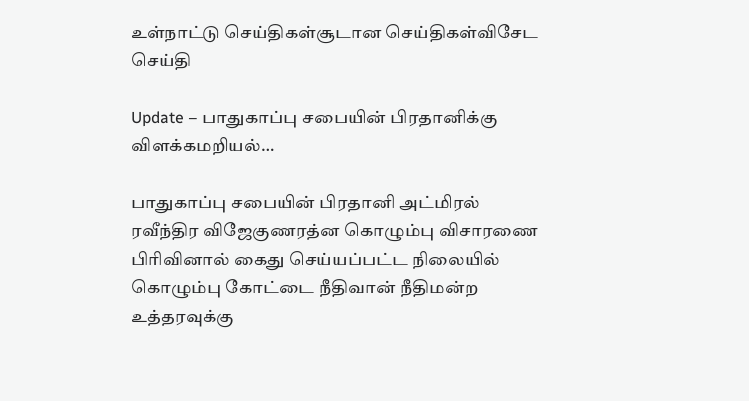உள்நாட்டு செய்திகள்சூடான செய்திகள்விசேட செய்தி

Update – பாதுகாப்பு சபையின் பிரதானிக்கு விளக்கமறியல்…

பாதுகாப்பு சபையின் பிரதானி அட்மிரல் ரவீந்திர விஜேகுணரத்ன கொழும்பு விசாரணை பிரிவினால் கைது செய்யப்பட்ட நிலையில் கொழும்பு கோட்டை நீதிவான் நீதிமன்ற உத்தரவுக்கு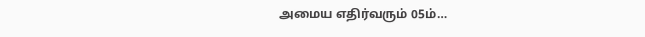அமைய எதிர்வரும் 05ம்…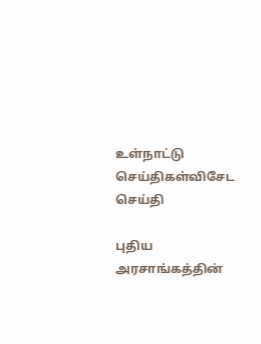உள்நாட்டு செய்திகள்விசேட செய்தி

புதிய அரசாங்கத்தின்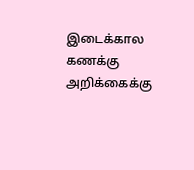இடைக்கால கணக்கு அறிக்கைக்கு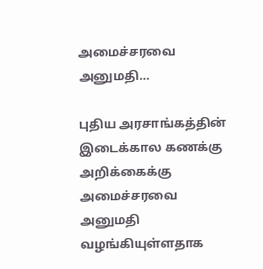அமைச்சரவை அனுமதி…

புதிய அரசாங்கத்தின் இடைக்கால கணக்கு அறிக்கைக்கு அமைச்சரவை அனுமதி வழங்கியுள்ளதாக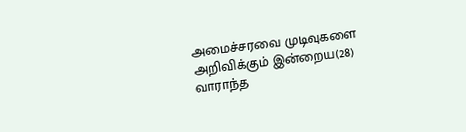அமைச்சரவை முடிவுகளை அறிவிக்கும் இன்றைய(28) வாராந்த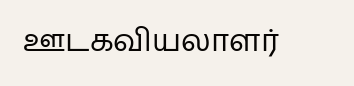ஊடகவியலாளர்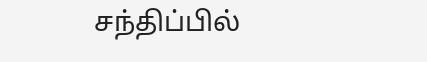சந்திப்பில்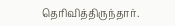தெரிவித்திருந்தார்.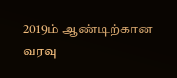2019ம் ஆண்டிற்கான வரவு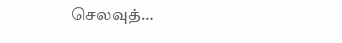செலவுத்…